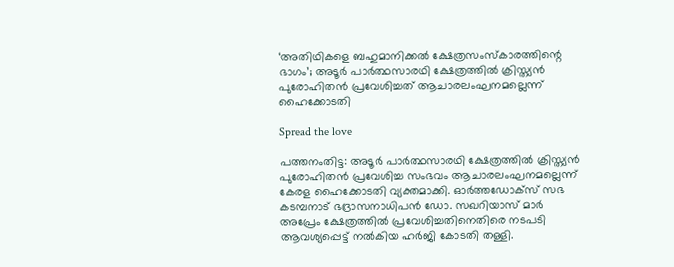‘അതിഥികളെ ബഹുമാനിക്കല്‍ ക്ഷേത്രസംസ്‌കാരത്തിന്റെ ഭാഗം’; അടൂര്‍ പാര്‍ത്ഥസാരഥി ക്ഷേത്രത്തില്‍ ക്രിസ്ത്യന്‍ പുരോഹിതന്‍ പ്രവേശിച്ചത് ആചാരലംഘനമല്ലെന്ന് ഹൈക്കോടതി

Spread the love

പത്തനംതിട്ട: അടൂര്‍ പാര്‍ത്ഥസാരഥി ക്ഷേത്രത്തില്‍ ക്രിസ്ത്യന്‍ പുരോഹിതന്‍ പ്രവേശിച്ച സംഭവം ആചാരലംഘനമല്ലെന്ന് കേരള ഹൈക്കോടതി വ്യക്തമാക്കി. ഓര്‍ത്തഡോക്‌സ് സഭ കടമ്പനാട് ഭദ്രാസനാധിപന്‍ ഡോ. സഖറിയാസ് മാര്‍ അപ്രേം ക്ഷേത്രത്തില്‍ പ്രവേശിച്ചതിനെതിരെ നടപടി ആവശ്യപ്പെട്ട് നല്‍കിയ ഹര്‍ജി കോടതി തള്ളി.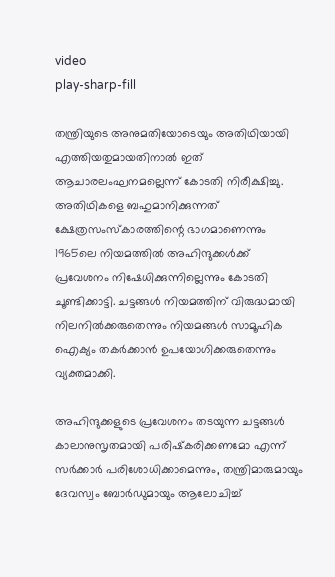video
play-sharp-fill

തന്ത്രിയുടെ അനുമതിയോടെയും അതിഥിയായി എത്തിയതുമായതിനാല്‍ ഇത് ആചാരലംഘനമല്ലെന്ന് കോടതി നിരീക്ഷിച്ചു. അതിഥികളെ ബഹുമാനിക്കുന്നത് ക്ഷേത്രസംസ്‌കാരത്തിന്റെ ഭാഗമാണെന്നും 1965ലെ നിയമത്തില്‍ അഹിന്ദുക്കള്‍ക്ക് പ്രവേശനം നിഷേധിക്കുന്നില്ലെന്നും കോടതി ചൂണ്ടിക്കാട്ടി. ചട്ടങ്ങള്‍ നിയമത്തിന് വിരുദ്ധമായി നിലനില്‍ക്കരുതെന്നും നിയമങ്ങള്‍ സാമൂഹിക ഐക്യം തകര്‍ക്കാന്‍ ഉപയോഗിക്കരുതെന്നും വ്യക്തമാക്കി.

അഹിന്ദുക്കളുടെ പ്രവേശനം തടയുന്ന ചട്ടങ്ങള്‍ കാലാനുസൃതമായി പരിഷ്‌കരിക്കണമോ എന്ന് സര്‍ക്കാര്‍ പരിശോധിക്കാമെന്നും, തന്ത്രിമാരുമായും ദേവസ്വം ബോര്‍ഡുമായും ആലോചിച്ച്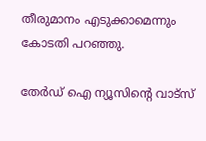തീരുമാനം എടുക്കാമെന്നും കോടതി പറഞ്ഞു.

തേർഡ് ഐ ന്യൂസിന്റെ വാട്സ്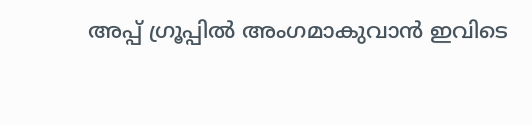അപ്പ് ഗ്രൂപ്പിൽ അംഗമാകുവാൻ ഇവിടെ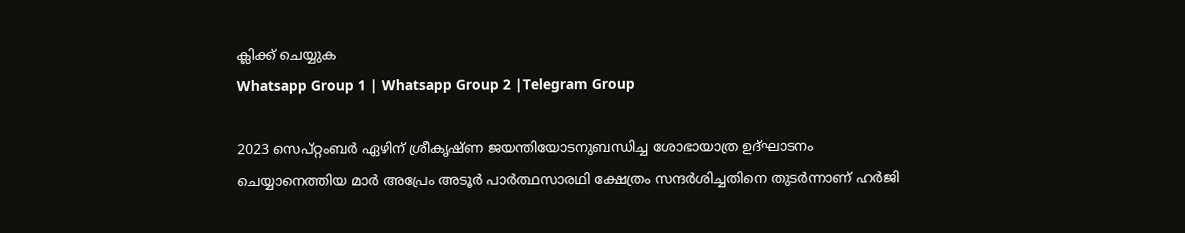ക്ലിക്ക് ചെയ്യുക
Whatsapp Group 1 | Whatsapp Group 2 |Telegram Group

2023 സെപ്റ്റംബര്‍ ഏഴിന് ശ്രീകൃഷ്ണ ജയന്തിയോടനുബന്ധിച്ച ശോഭായാത്ര ഉദ്ഘാടനം ചെയ്യാനെത്തിയ മാര്‍ അപ്രേം അടൂര്‍ പാര്‍ത്ഥസാരഥി ക്ഷേത്രം സന്ദര്‍ശിച്ചതിനെ തുടര്‍ന്നാണ് ഹര്‍ജി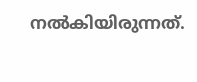നല്‍കിയിരുന്നത്.